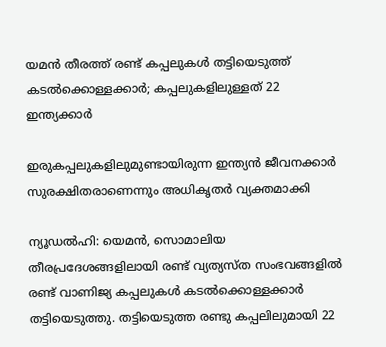യമന്‍ തീരത്ത് രണ്ട് കപ്പലുകൾ തട്ടിയെടുത്ത് കടല്‍ക്കൊള്ളക്കാര്‍; കപ്പലുകളിലുള്ളത് 22 ഇന്ത്യക്കാർ

ഇരുകപ്പലുകളിലുമുണ്ടായിരുന്ന ഇന്ത്യന്‍ ജീവനക്കാര്‍ സുരക്ഷിതരാണെന്നും അധികൃതര്‍ വ്യക്തമാക്കി

ന്യൂഡല്‍ഹി: യെമന്‍, സൊമാലിയ തീരപ്രദേശങ്ങളിലായി രണ്ട് വ്യത്യസ്ത സംഭവങ്ങളില്‍ രണ്ട് വാണിജ്യ കപ്പലുകള്‍ കടല്‍ക്കൊള്ളക്കാര്‍ തട്ടിയെടുത്തു. തട്ടിയെടുത്ത രണ്ടു കപ്പലിലുമായി 22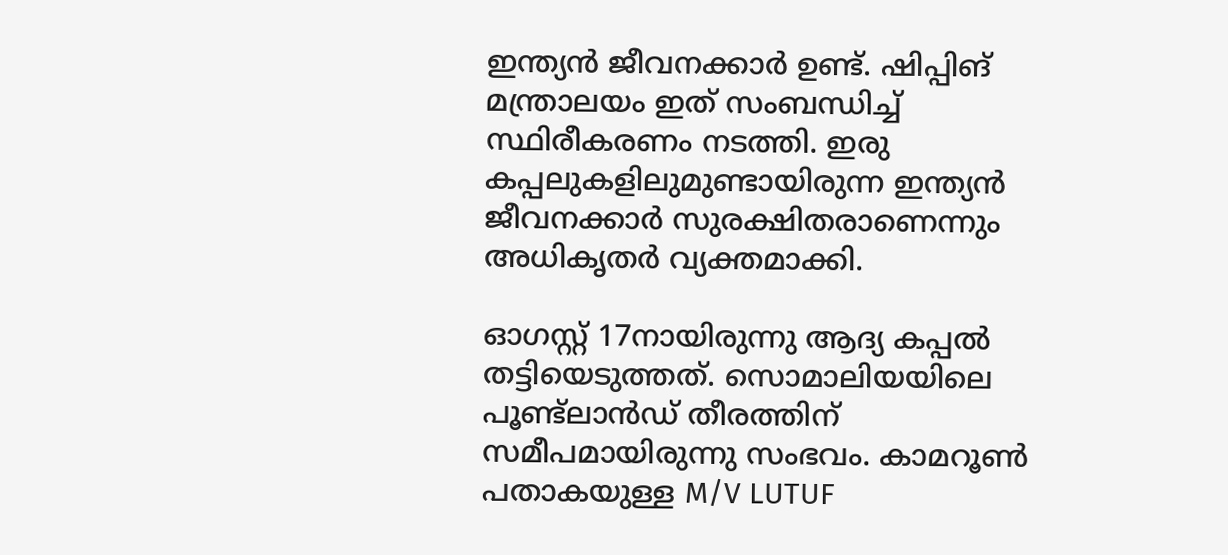ഇന്ത്യൻ ജീവനക്കാർ ഉണ്ട്. ഷിപ്പിങ് മന്ത്രാലയം ഇത് സംബന്ധിച്ച് സ്ഥിരീകരണം നടത്തി. ഇരു കപ്പലുകളിലുമുണ്ടായിരുന്ന ഇന്ത്യന്‍ ജീവനക്കാര്‍ സുരക്ഷിതരാണെന്നും അധികൃതര്‍ വ്യക്തമാക്കി.

ഓഗസ്റ്റ് 17നായിരുന്നു ആദ്യ കപ്പൽ തട്ടിയെടുത്തത്. സൊമാലിയയിലെ പൂണ്ട്‌ലാന്‍ഡ് തീരത്തിന് സമീപമായിരുന്നു സംഭവം. കാമറൂണ്‍ പതാകയുള്ള M/V LUTUF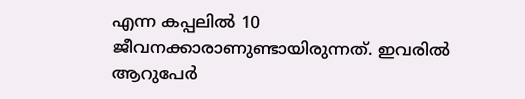എന്ന കപ്പലില്‍ 10 ജീവനക്കാരാണുണ്ടായിരുന്നത്. ഇവരില്‍ ആറുപേര്‍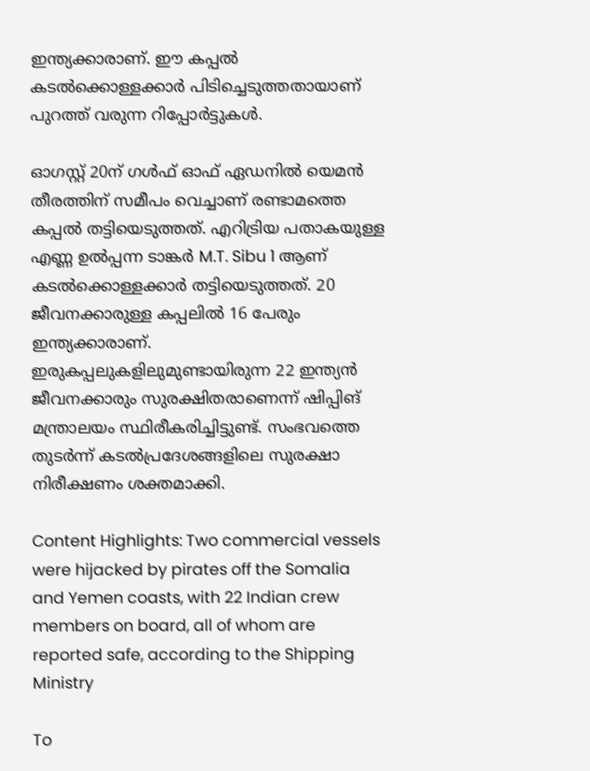ഇന്ത്യക്കാരാണ്. ഈ കപ്പല്‍ കടല്‍ക്കൊള്ളക്കാര്‍ പിടിച്ചെടുത്തതായാണ് പുറത്ത് വരുന്ന റിപ്പോര്‍ട്ടുകള്‍.

ഓഗസ്റ്റ് 20ന് ഗള്‍ഫ് ഓഫ് ഏഡനില്‍ യെമന്‍ തീരത്തിന് സമീപം വെച്ചാണ് രണ്ടാമത്തെ കപ്പൽ തട്ടിയെടുത്തത്. എറിട്രിയ പതാകയുള്ള എണ്ണ ഉല്‍പ്പന്ന ടാങ്കര്‍ M.T. Sibu 1 ആണ് കടല്‍ക്കൊള്ളക്കാര്‍ തട്ടിയെടുത്തത്. 20 ജീവനക്കാരുള്ള കപ്പലില്‍ 16 പേരും ഇന്ത്യക്കാരാണ്. ഇരുകപ്പലുകളിലുമുണ്ടായിരുന്ന 22 ഇന്ത്യന്‍ ജീവനക്കാരും സുരക്ഷിതരാണെന്ന് ഷിപ്പിങ് മന്ത്രാലയം സ്ഥിരീകരിച്ചിട്ടുണ്ട്. സംഭവത്തെ തുടര്‍ന്ന് കടല്‍പ്രദേശങ്ങളിലെ സുരക്ഷാ നിരീക്ഷണം ശക്തമാക്കി.

Content Highlights: Two commercial vessels were hijacked by pirates off the Somalia and Yemen coasts, with 22 Indian crew members on board, all of whom are reported safe, according to the Shipping Ministry

To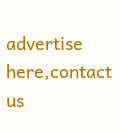advertise here,contact us